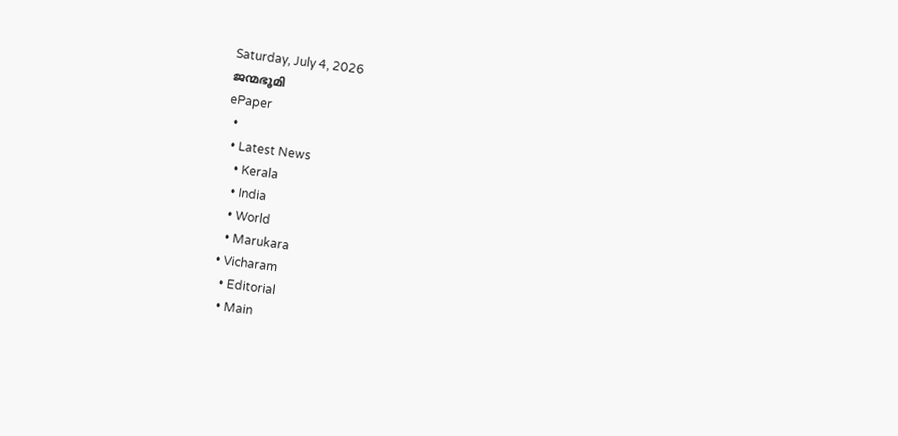Saturday, July 4, 2026
ജന്മഭൂമി
ePaper
  •
  • Latest News
    • Kerala
    • India
    • World
    • Marukara
  • Vicharam
    • Editorial
    • Main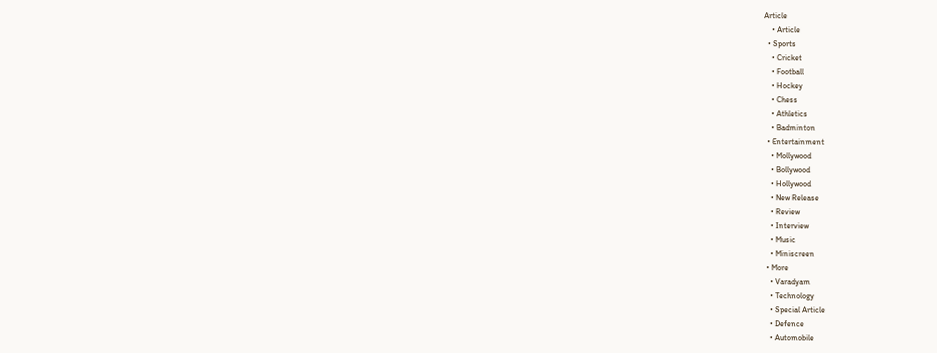Article
    • Article
  • Sports
    • Cricket
    • Football
    • Hockey
    • Chess
    • Athletics
    • Badminton
  • Entertainment
    • Mollywood
    • Bollywood
    • Hollywood
    • New Release
    • Review
    • Interview
    • Music
    • Miniscreen
  • More
    • Varadyam
    • Technology
    • Special Article
    • Defence
    • Automobile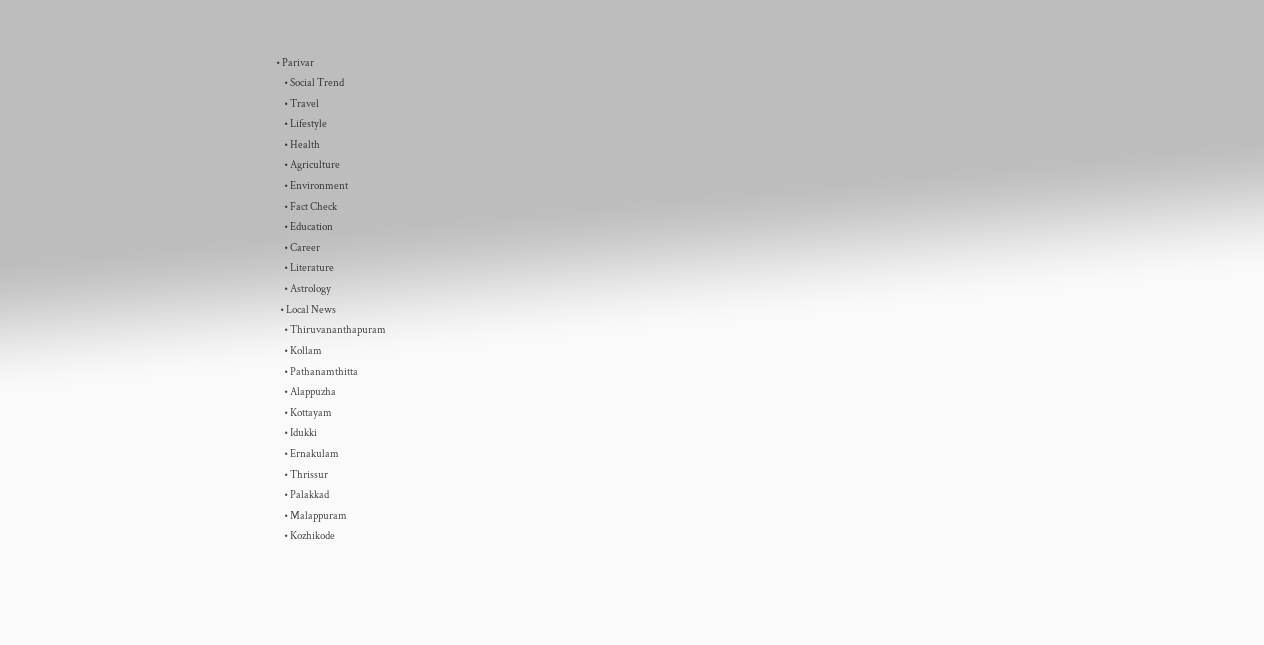• Parivar
    • Social Trend
    • Travel
    • Lifestyle
    • Health
    • Agriculture
    • Environment
    • Fact Check
    • Education
    • Career
    • Literature
    • Astrology
  • Local News
    • Thiruvananthapuram
    • Kollam
    • Pathanamthitta
    • Alappuzha
    • Kottayam
    • Idukki
    • Ernakulam
    • Thrissur
    • Palakkad
    • Malappuram
    • Kozhikode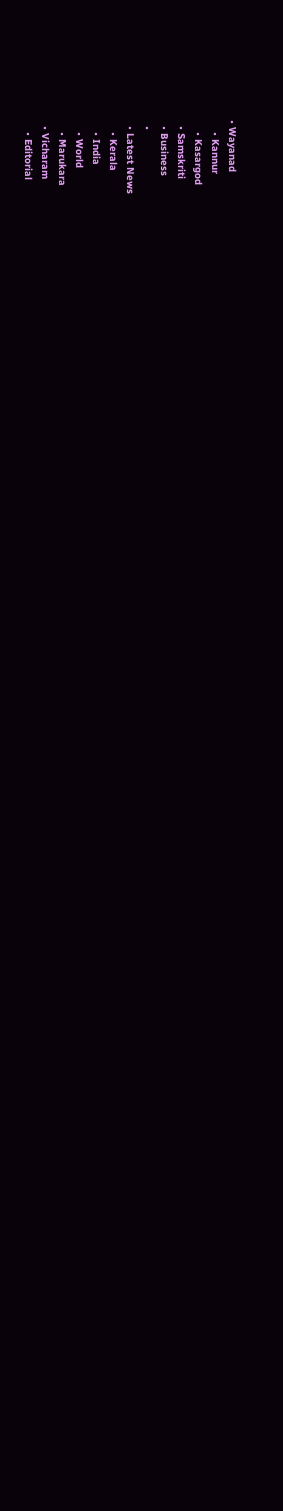• Wayanad
    • Kannur
    • Kasargod
  • Samskriti
  • Business
  •
  • Latest News
    • Kerala
    • India
    • World
    • Marukara
  • Vicharam
    • Editorial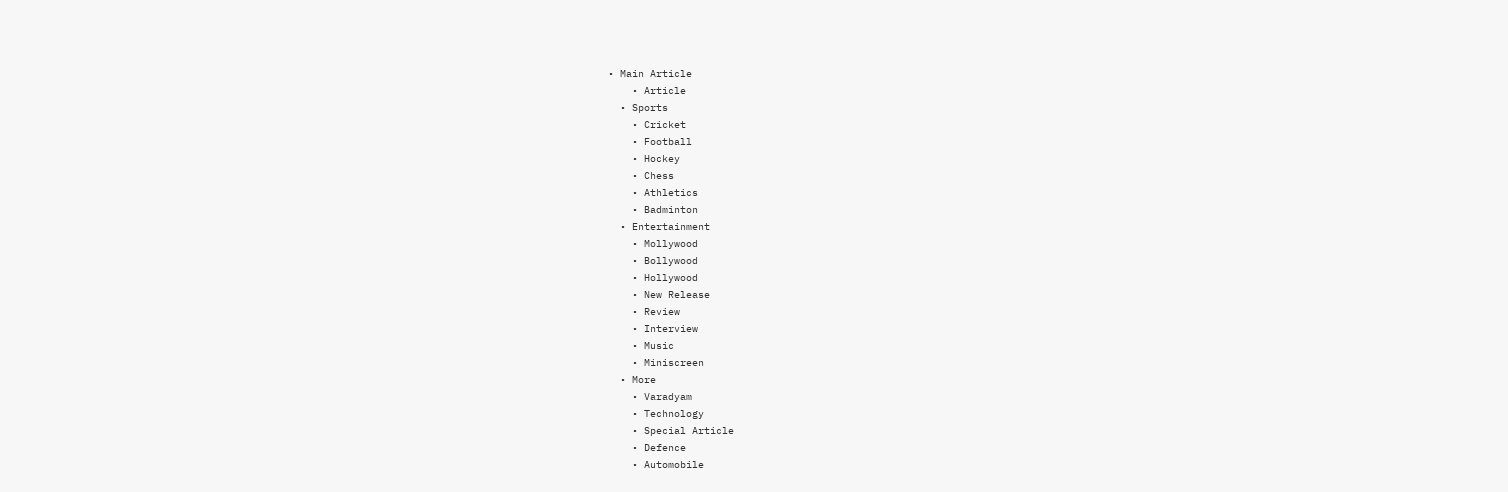• Main Article
    • Article
  • Sports
    • Cricket
    • Football
    • Hockey
    • Chess
    • Athletics
    • Badminton
  • Entertainment
    • Mollywood
    • Bollywood
    • Hollywood
    • New Release
    • Review
    • Interview
    • Music
    • Miniscreen
  • More
    • Varadyam
    • Technology
    • Special Article
    • Defence
    • Automobile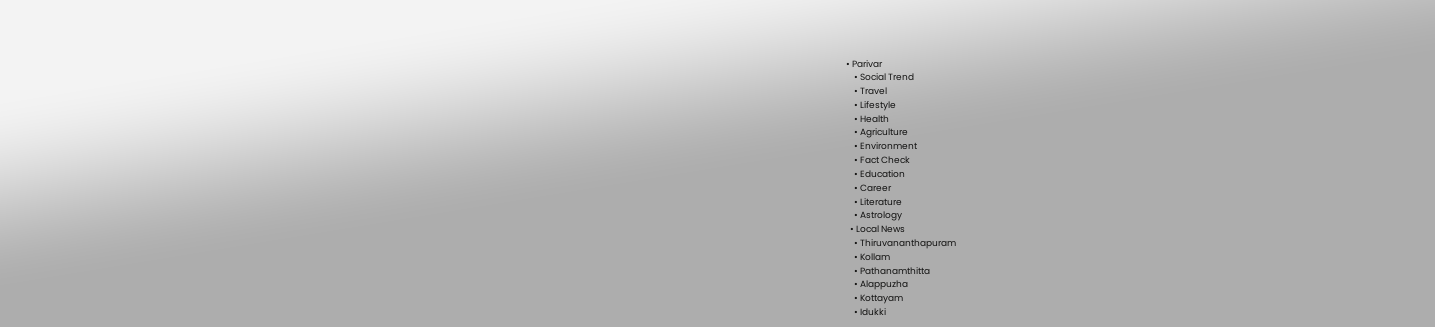• Parivar
    • Social Trend
    • Travel
    • Lifestyle
    • Health
    • Agriculture
    • Environment
    • Fact Check
    • Education
    • Career
    • Literature
    • Astrology
  • Local News
    • Thiruvananthapuram
    • Kollam
    • Pathanamthitta
    • Alappuzha
    • Kottayam
    • Idukki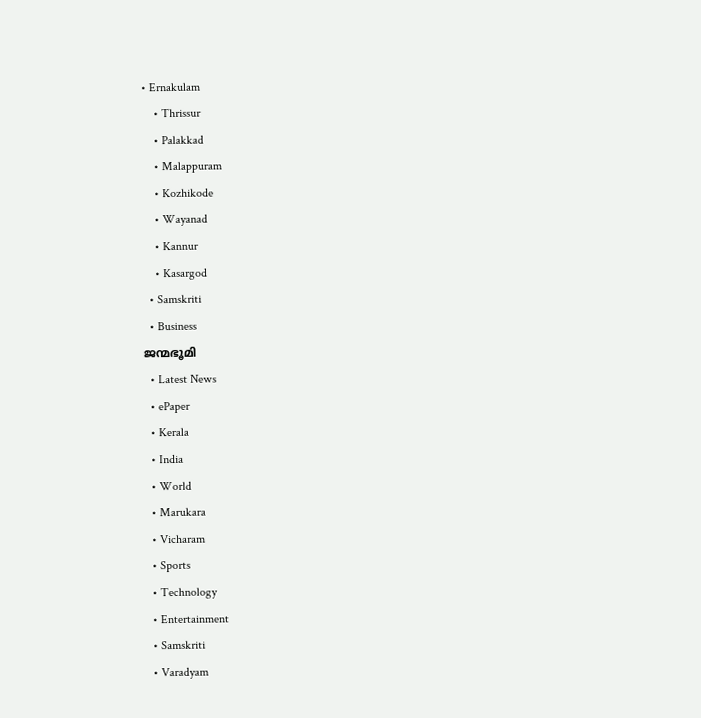• Ernakulam
    • Thrissur
    • Palakkad
    • Malappuram
    • Kozhikode
    • Wayanad
    • Kannur
    • Kasargod
  • Samskriti
  • Business
ജന്മഭൂമി
  • Latest News
  • ePaper
  • Kerala
  • India
  • World
  • Marukara
  • Vicharam
  • Sports
  • Technology
  • Entertainment
  • Samskriti
  • Varadyam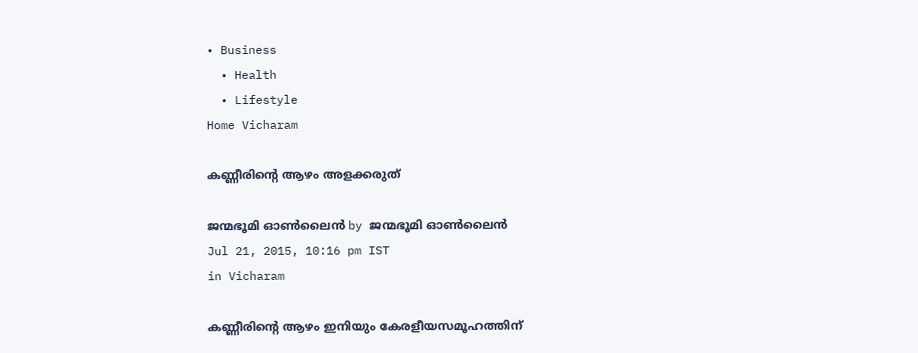• Business
  • Health
  • Lifestyle
Home Vicharam

കണ്ണീരിന്റെ ആഴം അളക്കരുത്

ജന്മഭൂമി ഓണ്‍ലൈന്‍ by ജന്മഭൂമി ഓണ്‍ലൈന്‍
Jul 21, 2015, 10:16 pm IST
in Vicharam

കണ്ണീരിന്റെ ആഴം ഇനിയും കേരളീയസമൂഹത്തിന്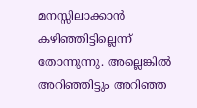മനസ്സിലാക്കാന്‍ കഴിഞ്ഞിട്ടില്ലെന്ന് തോന്നുന്നു. അല്ലെങ്കില്‍ അറിഞ്ഞിട്ടും അറിഞ്ഞ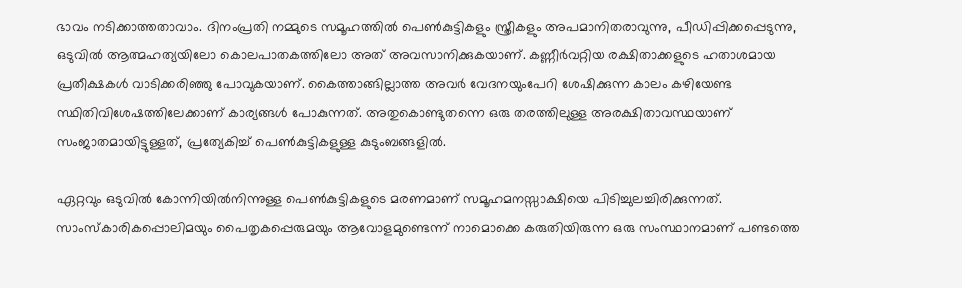ഭാവം നടിക്കാത്തതാവാം. ദിനംപ്രതി നമ്മുടെ സമൂഹത്തില്‍ പെണ്‍കുട്ടികളും സ്ത്രീകളും അപമാനിതരാവുന്നു, പീഡിപ്പിക്കപ്പെടുന്നു, ഒടുവില്‍ ആത്മഹത്യയിലോ കൊലപാതകത്തിലോ അത് അവസാനിക്കുകയാണ്. കണ്ണീര്‍വറ്റിയ രക്ഷിതാക്കളുടെ ഹതാശമായ പ്രതീക്ഷകള്‍ വാടിക്കരിഞ്ഞു പോവുകയാണ്. കൈത്താങ്ങില്ലാത്ത അവര്‍ വേദനയുംപേറി ശേഷിക്കുന്ന കാലം കഴിയേണ്ട സ്ഥിതിവിശേഷത്തിലേക്കാണ് കാര്യങ്ങള്‍ പോകുന്നത്. അതുകൊണ്ടുതന്നെ ഒരു തരത്തിലുള്ള അരക്ഷിതാവസ്ഥയാണ് സംജാതമായിട്ടുള്ളത്, പ്രത്യേകിച്ച് പെണ്‍കുട്ടികളുള്ള കുടുംബങ്ങളില്‍.

ഏറ്റവും ഒടുവില്‍ കോന്നിയില്‍നിന്നുള്ള പെണ്‍കുട്ടികളുടെ മരണമാണ് സമൂഹമനസ്സാക്ഷിയെ പിടിച്ചുലച്ചിരിക്കുന്നത്. സാംസ്‌കാരികപ്പൊലിമയും പൈതൃകപ്പെരുമയും ആവോളമുണ്ടെന്ന് നാമൊക്കെ കരുതിയിരുന്ന ഒരു സംസ്ഥാനമാണ് പണ്ടത്തെ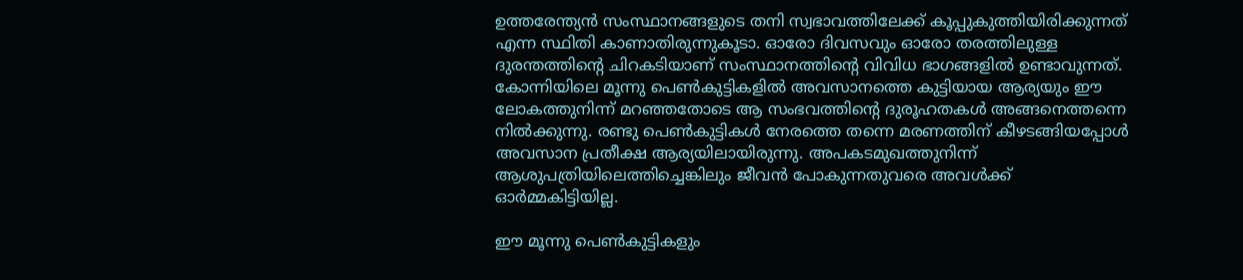ഉത്തരേന്ത്യന്‍ സംസ്ഥാനങ്ങളുടെ തനി സ്വഭാവത്തിലേക്ക് കൂപ്പുകുത്തിയിരിക്കുന്നത് എന്ന സ്ഥിതി കാണാതിരുന്നുകൂടാ. ഓരോ ദിവസവും ഓരോ തരത്തിലുള്ള ദുരന്തത്തിന്റെ ചിറകടിയാണ് സംസ്ഥാനത്തിന്റെ വിവിധ ഭാഗങ്ങളില്‍ ഉണ്ടാവുന്നത്. കോന്നിയിലെ മൂന്നു പെണ്‍കുട്ടികളില്‍ അവസാനത്തെ കുട്ടിയായ ആര്യയും ഈ ലോകത്തുനിന്ന് മറഞ്ഞതോടെ ആ സംഭവത്തിന്റെ ദുരൂഹതകള്‍ അങ്ങനെത്തന്നെ നില്‍ക്കുന്നു. രണ്ടു പെണ്‍കുട്ടികള്‍ നേരത്തെ തന്നെ മരണത്തിന് കീഴടങ്ങിയപ്പോള്‍ അവസാന പ്രതീക്ഷ ആര്യയിലായിരുന്നു. അപകടമുഖത്തുനിന്ന് ആശുപത്രിയിലെത്തിച്ചെങ്കിലും ജീവന്‍ പോകുന്നതുവരെ അവള്‍ക്ക് ഓര്‍മ്മകിട്ടിയില്ല.

ഈ മൂന്നു പെണ്‍കുട്ടികളും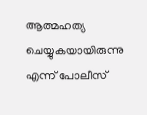ആത്മഹത്യ ചെയ്യുകയായിരുന്നു എന്ന് പോലീസ്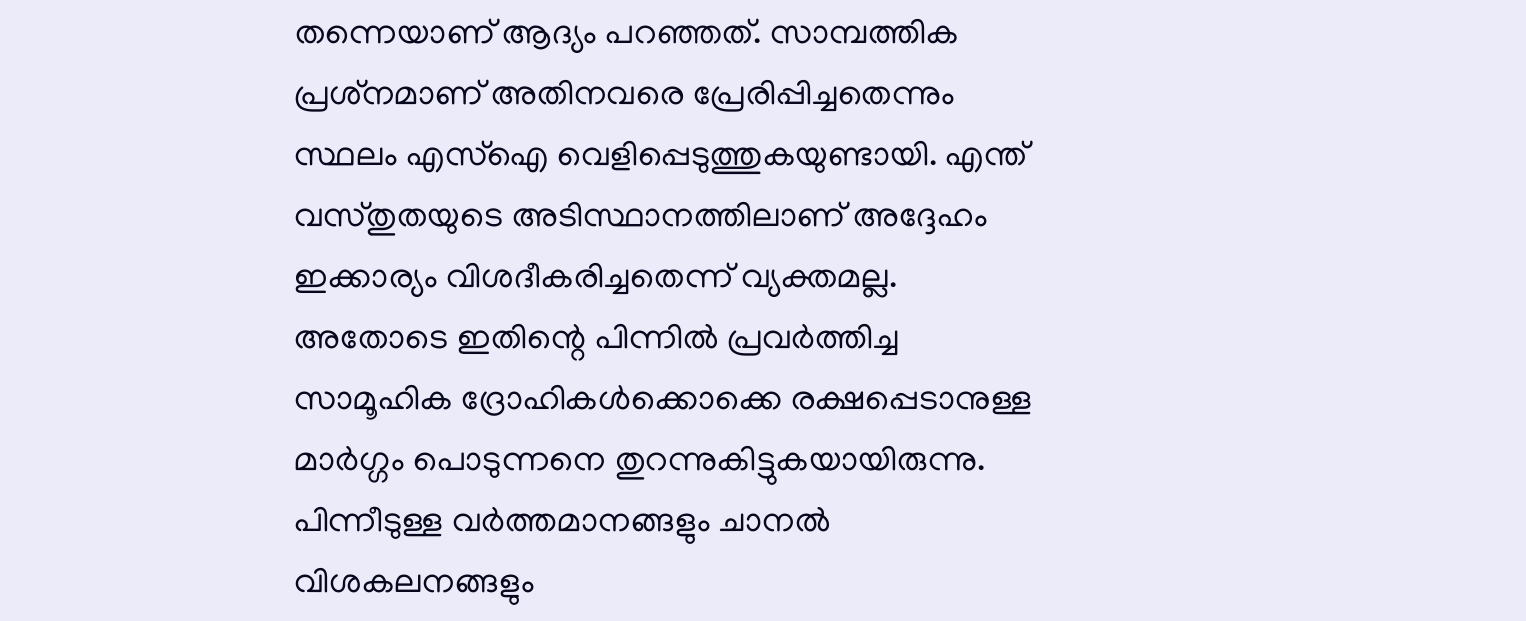തന്നെയാണ് ആദ്യം പറഞ്ഞത്. സാമ്പത്തിക പ്രശ്‌നമാണ് അതിനവരെ പ്രേരിപ്പിച്ചതെന്നും സ്ഥലം എസ്‌ഐ വെളിപ്പെടുത്തുകയുണ്ടായി. എന്ത് വസ്തുതയുടെ അടിസ്ഥാനത്തിലാണ് അദ്ദേഹം ഇക്കാര്യം വിശദീകരിച്ചതെന്ന് വ്യക്തമല്ല. അതോടെ ഇതിന്റെ പിന്നില്‍ പ്രവര്‍ത്തിച്ച സാമൂഹിക ദ്രോഹികള്‍ക്കൊക്കെ രക്ഷപ്പെടാനുള്ള മാര്‍ഗ്ഗം പൊടുന്നനെ തുറന്നുകിട്ടുകയായിരുന്നു. പിന്നീടുള്ള വര്‍ത്തമാനങ്ങളും ചാനല്‍ വിശകലനങ്ങളും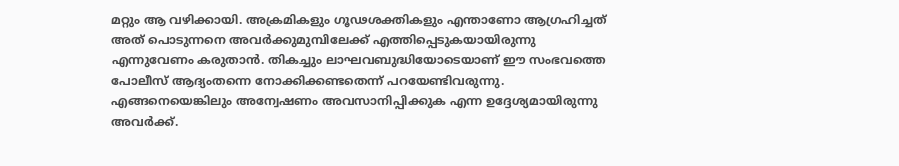മറ്റും ആ വഴിക്കായി. അക്രമികളും ഗൂഢശക്തികളും എന്താണോ ആഗ്രഹിച്ചത് അത് പൊടുന്നനെ അവര്‍ക്കുമുമ്പിലേക്ക് എത്തിപ്പെടുകയായിരുന്നു എന്നുവേണം കരുതാന്‍. തികച്ചും ലാഘവബുദ്ധിയോടെയാണ് ഈ സംഭവത്തെ പോലീസ് ആദ്യംതന്നെ നോക്കിക്കണ്ടതെന്ന് പറയേണ്ടിവരുന്നു. എങ്ങനെയെങ്കിലും അന്വേഷണം അവസാനിപ്പിക്കുക എന്ന ഉദ്ദേശ്യമായിരുന്നു അവര്‍ക്ക്.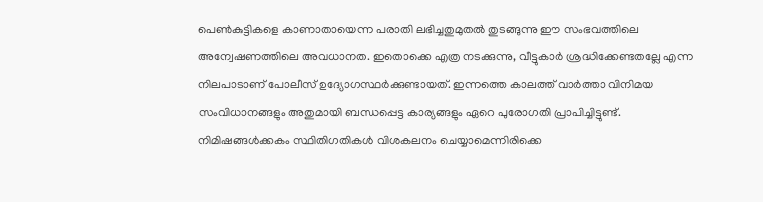പെണ്‍കുട്ടികളെ കാണാതായെന്ന പരാതി ലഭിച്ചതുമുതല്‍ തുടങ്ങുന്നു ഈ സംഭവത്തിലെ അന്വേഷണത്തിലെ അവധാനത. ഇതൊക്കെ എത്ര നടക്കുന്നു, വീട്ടുകാര്‍ ശ്രദ്ധിക്കേണ്ടതല്ലേ എന്ന നിലപാടാണ് പോലീസ് ഉദ്യോഗസ്ഥര്‍ക്കുണ്ടായത്. ഇന്നത്തെ കാലത്ത് വാര്‍ത്താ വിനിമയ സംവിധാനങ്ങളും അതുമായി ബന്ധപ്പെട്ട കാര്യങ്ങളും ഏറെ പുരോഗതി പ്രാപിച്ചിട്ടുണ്ട്. നിമിഷങ്ങള്‍ക്കകം സ്ഥിതിഗതികള്‍ വിശകലനം ചെയ്യാമെന്നിരിക്കെ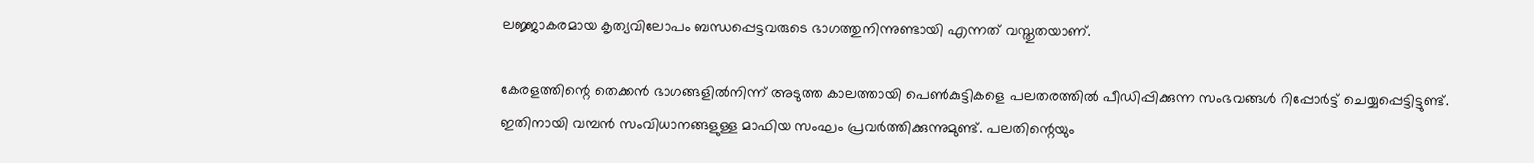ലജ്ജാകരമായ കൃത്യവിലോപം ബന്ധപ്പെട്ടവരുടെ ഭാഗത്തുനിന്നുണ്ടായി എന്നത് വസ്തുതയാണ്.

കേരളത്തിന്റെ തെക്കന്‍ ഭാഗങ്ങളില്‍നിന്ന് അടുത്ത കാലത്തായി പെണ്‍കുട്ടികളെ പലതരത്തില്‍ പീഡിപ്പിക്കുന്ന സംഭവങ്ങള്‍ റിപ്പോര്‍ട്ട് ചെയ്യപ്പെട്ടിട്ടുണ്ട്. ഇതിനായി വമ്പന്‍ സംവിധാനങ്ങളുള്ള മാഫിയ സംഘം പ്രവര്‍ത്തിക്കുന്നുമുണ്ട്. പലതിന്റെയും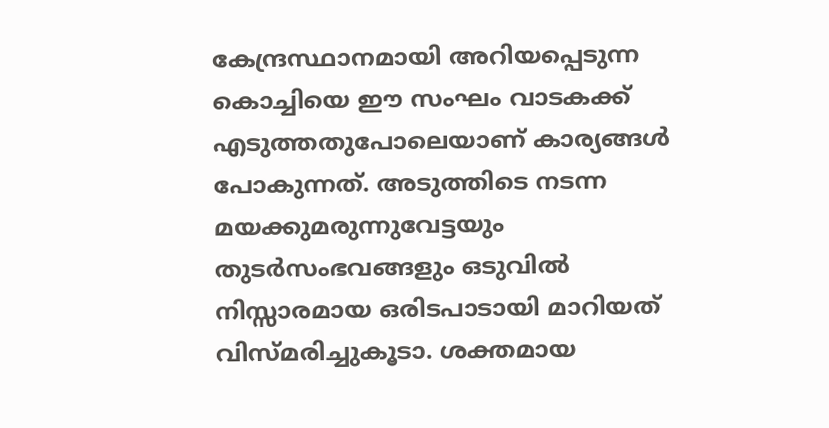കേന്ദ്രസ്ഥാനമായി അറിയപ്പെടുന്ന കൊച്ചിയെ ഈ സംഘം വാടകക്ക് എടുത്തതുപോലെയാണ് കാര്യങ്ങള്‍ പോകുന്നത്. അടുത്തിടെ നടന്ന മയക്കുമരുന്നുവേട്ടയും തുടര്‍സംഭവങ്ങളും ഒടുവില്‍ നിസ്സാരമായ ഒരിടപാടായി മാറിയത് വിസ്മരിച്ചുകൂടാ. ശക്തമായ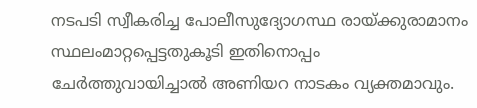നടപടി സ്വീകരിച്ച പോലീസുദ്യോഗസ്ഥ രായ്‌ക്കുരാമാനം സ്ഥലംമാറ്റപ്പെട്ടതുകൂടി ഇതിനൊപ്പം ചേര്‍ത്തുവായിച്ചാല്‍ അണിയറ നാടകം വ്യക്തമാവും.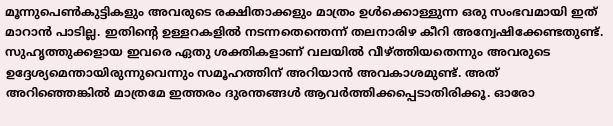മൂന്നുപെണ്‍കുട്ടികളും അവരുടെ രക്ഷിതാക്കളും മാത്രം ഉള്‍ക്കൊള്ളുന്ന ഒരു സംഭവമായി ഇത് മാറാന്‍ പാടില്ല. ഇതിന്റെ ഉള്ളറകളില്‍ നടന്നതെന്തെന്ന് തലനാരിഴ കീറി അന്വേഷിക്കേണ്ടതുണ്ട്. സുഹൃത്തുക്കളായ ഇവരെ ഏതു ശക്തികളാണ് വലയില്‍ വീഴ്‌ത്തിയതെന്നും അവരുടെ ഉദ്ദേശ്യമെന്തായിരുന്നുവെന്നും സമൂഹത്തിന് അറിയാന്‍ അവകാശമുണ്ട്. അത് അറിഞ്ഞെങ്കില്‍ മാത്രമേ ഇത്തരം ദുരന്തങ്ങള്‍ ആവര്‍ത്തിക്കപ്പെടാതിരിക്കൂ. ഓരോ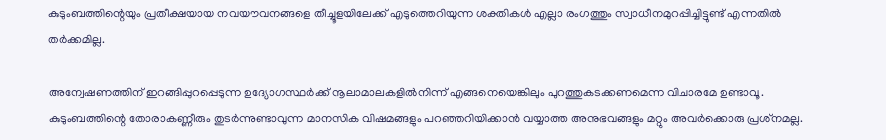കുടുംബത്തിന്റെയും പ്രതീക്ഷയായ നവയൗവനങ്ങളെ തീച്ചൂളയിലേക്ക് എടുത്തെറിയുന്ന ശക്തികള്‍ എല്ലാ രംഗത്തും സ്വാധീനമുറപ്പിച്ചിട്ടുണ്ട് എന്നതില്‍ തര്‍ക്കമില്ല.

അന്വേഷണത്തിന് ഇറങ്ങിപ്പുറപ്പെടുന്ന ഉദ്യോഗസ്ഥര്‍ക്ക് നൂലാമാലകളില്‍നിന്ന് എങ്ങനെയെങ്കിലും പുറത്തുകടക്കണമെന്ന വിചാരമേ ഉണ്ടാവൂ. കുടുംബത്തിന്റെ തോരാകണ്ണീരും തുടര്‍ന്നുണ്ടാവുന്ന മാനസിക വിഷമങ്ങളും പറഞ്ഞറിയിക്കാന്‍ വയ്യാത്ത അനുഭവങ്ങളും മറ്റും അവര്‍ക്കൊരു പ്രശ്‌നമല്ല.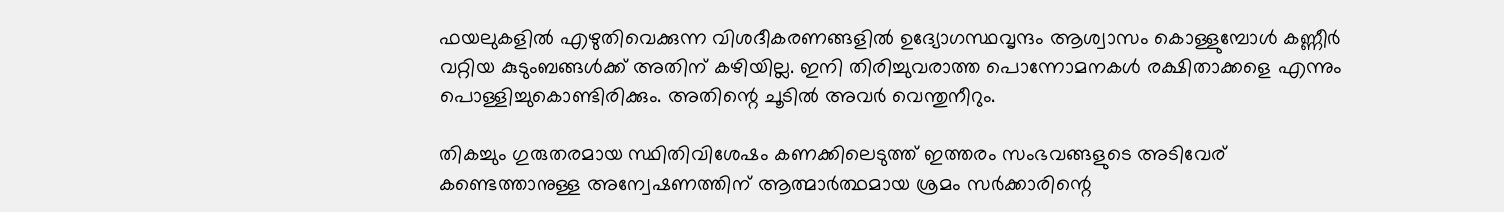ഫയലുകളില്‍ എഴുതിവെക്കുന്ന വിശദീകരണങ്ങളില്‍ ഉദ്യോഗസ്ഥവൃന്ദം ആശ്വാസം കൊള്ളുമ്പോള്‍ കണ്ണീര്‍ വറ്റിയ കുടുംബങ്ങള്‍ക്ക് അതിന് കഴിയില്ല. ഇനി തിരിച്ചുവരാത്ത പൊന്നോമനകള്‍ രക്ഷിതാക്കളെ എന്നും പൊള്ളിച്ചുകൊണ്ടിരിക്കും. അതിന്റെ ചൂടില്‍ അവര്‍ വെന്തുനീറും.

തികച്ചും ഗുരുതരമായ സ്ഥിതിവിശേഷം കണക്കിലെടുത്ത് ഇത്തരം സംഭവങ്ങളുടെ അടിവേര് കണ്ടെത്താനുള്ള അന്വേഷണത്തിന് ആത്മാര്‍ത്ഥമായ ശ്രമം സര്‍ക്കാരിന്റെ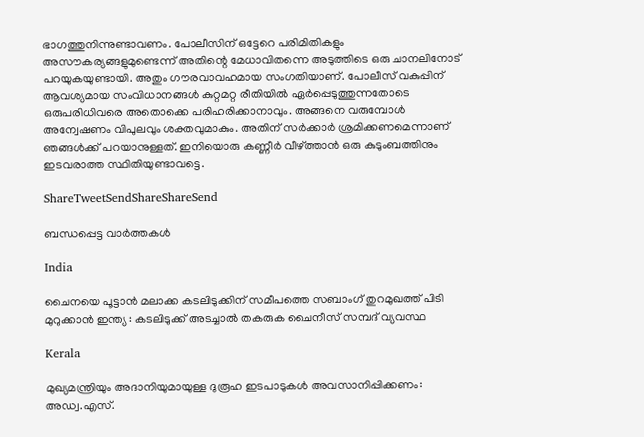ഭാഗത്തുനിന്നുണ്ടാവണം. പോലീസിന് ഒട്ടേറെ പരിമിതികളും അസൗകര്യങ്ങളുമുണ്ടെന്ന് അതിന്റെ മേധാവിതന്നെ അടുത്തിടെ ഒരു ചാനലിനോട് പറയുകയുണ്ടായി. അതും ഗൗരവാവഹമായ സംഗതിയാണ്. പോലീസ് വകുപ്പിന് ആവശ്യമായ സംവിധാനങ്ങള്‍ കുറ്റമറ്റ രീതിയില്‍ ഏര്‍പ്പെടുത്തുന്നതോടെ ഒരുപരിധിവരെ അതൊക്കെ പരിഹരിക്കാനാവും. അങ്ങനെ വരുമ്പോള്‍ അന്വേഷണം വിപുലവും ശക്തവുമാകും. അതിന് സര്‍ക്കാര്‍ ശ്രമിക്കണമെന്നാണ് ഞങ്ങള്‍ക്ക് പറയാനുള്ളത്. ഇനിയൊരു കണ്ണീര്‍ വീഴ്‌ത്താന്‍ ഒരു കുടുംബത്തിനും ഇടവരാത്ത സ്ഥിതിയുണ്ടാവട്ടെ.

ShareTweetSendShareShareSend

ബന്ധപ്പെട്ട വാര്‍ത്തകള്‍

India

ചൈനയെ പൂട്ടാൻ മലാക്ക കടലിടുക്കിന് സമീപത്തെ സബാംഗ് തുറമുഖത്ത് പിടി മുറുക്കാൻ ഇന്ത്യ : കടലിടുക്ക് അടച്ചാൽ തകരുക ചൈനീസ് സമ്പദ് വ്യവസ്ഥ

Kerala

മുഖ്യമന്ത്രിയും അദാനിയുമായുള്ള ദുരൂഹ ഇടപാടുകൾ അവസാനിപ്പിക്കണം: അഡ്വ.എസ്.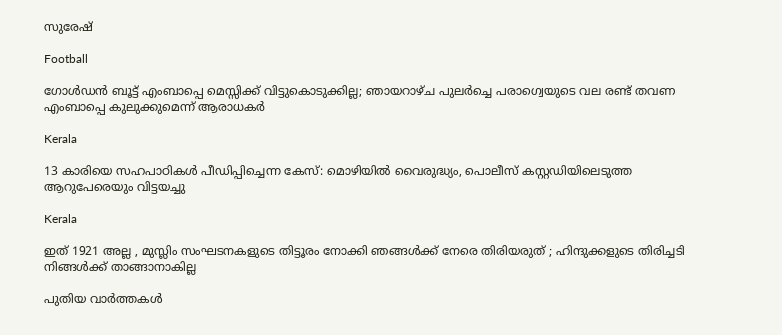സുരേഷ്

Football

ഗോള്‍ഡന്‍ ബൂട്ട് എംബാപ്പെ മെസ്സിക്ക് വിട്ടുകൊടുക്കില്ല; ഞായറാഴ്ച പുലര്‍ച്ചെ പരാഗ്വെയുടെ വല രണ്ട് തവണ എംബാപ്പെ കുലുക്കുമെന്ന് ആരാധകര്‍

Kerala

13 കാരിയെ സഹപാഠികള്‍ പീഡിപ്പിച്ചെന്ന കേസ്: മൊഴിയില്‍ വൈരുദ്ധ്യം, പൊലീസ് കസ്റ്റഡിയിലെടുത്ത ആറുപേരെയും വിട്ടയച്ചു

Kerala

ഇത് 1921 അല്ല , മുസ്ലിം സംഘടനകളുടെ തിട്ടൂരം നോക്കി ഞങ്ങൾക്ക് നേരെ തിരിയരുത് ; ഹിന്ദുക്കളുടെ തിരിച്ചടി നിങ്ങൾക്ക് താങ്ങാനാകില്ല

പുതിയ വാര്‍ത്തകള്‍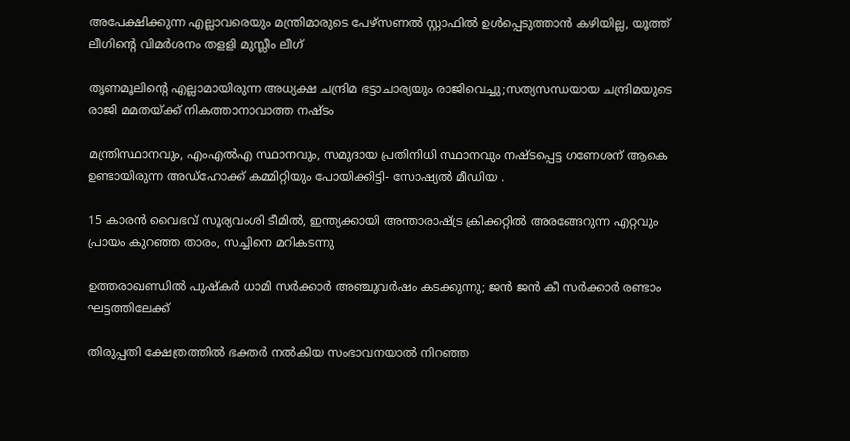അപേക്ഷിക്കുന്ന എല്ലാവരെയും മന്ത്രിമാരുടെ പേഴ്‌സണല്‍ സ്റ്റാഫില്‍ ഉള്‍പ്പെടുത്താന്‍ കഴിയില്ല, യൂത്ത് ലീഗിന്റെ വിമര്‍ശനം തളളി മുസ്ലീം ലീഗ്

തൃണമൂലിന്റെ എല്ലാമായിരുന്ന അധ്യക്ഷ ചന്ദ്രിമ ഭട്ടാചാര്യയും രാജിവെച്ചു;സത്യസന്ധയായ ചന്ദ്രിമയുടെ രാജി മമതയ്‌ക്ക് നികത്താനാവാത്ത നഷ്ടം

മന്ത്രിസ്ഥാനവും, എംഎൽഎ സ്ഥാനവും, സമുദായ പ്രതിനിധി സ്ഥാനവും നഷ്ടപ്പെട്ട ഗണേശന് ആകെ ഉണ്ടായിരുന്ന അഡ്ഹോക്ക് കമ്മിറ്റിയും പോയിക്കിട്ടി- സോഷ്യൽ മീഡിയ .

15 കാരന്‍ വൈഭവ് സൂര്യവംശി ടീമില്‍, ഇന്ത്യക്കായി അന്താരാഷ്‌ട്ര ക്രിക്കറ്റില്‍ അരങ്ങേറുന്ന എറ്റവും പ്രായം കുറഞ്ഞ താരം, സച്ചിനെ മറികടന്നു

ഉത്തരാഖണ്ഡിൽ പുഷ്‌കർ ധാമി സർക്കാർ അഞ്ചുവർഷം കടക്കുന്നു; ജൻ ജൻ കീ സർക്കാർ രണ്ടാം ഘട്ടത്തിലേക്ക്

തിരുപ്പതി ക്ഷേത്രത്തില്‍ ഭക്തര്‍ നല്‍കിയ സംഭാവനയാല്‍ നിറഞ്ഞ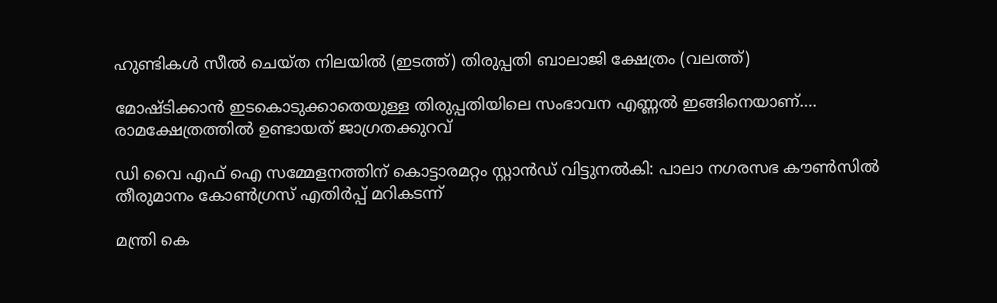ഹുണ്ടികള്‍ സീല്‍ ചെയ്ത നിലയില്‍ (ഇടത്ത്) തിരുപ്പതി ബാലാജി ക്ഷേത്രം (വലത്ത്)

മോഷ്ടിക്കാന്‍ ഇടകൊടുക്കാതെയുള്ള തിരുപ്പതിയിലെ സംഭാവന എണ്ണല്‍ ഇങ്ങിനെയാണ്…. രാമക്ഷേത്രത്തില്‍ ഉണ്ടായത് ജാഗ്രതക്കുറവ്

ഡി വൈ എഫ് ഐ സമ്മേളനത്തിന് കൊട്ടാരമറ്റം സ്റ്റാന്‍ഡ് വിട്ടുനല്‍കി: പാലാ നഗരസഭ കൗണ്‍സില്‍ തീരുമാനം കോണ്‍ഗ്രസ് എതിര്‍പ്പ് മറികടന്ന്

മന്ത്രി കെ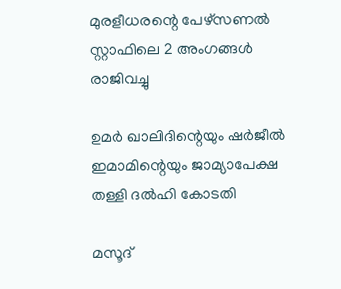മുരളീധരന്റെ പേഴ്‌സണല്‍ സ്റ്റാഫിലെ 2 അംഗങ്ങള്‍ രാജിവച്ചു

ഉമര്‍ ഖാലിദിന്റെയും ഷര്‍ജീല്‍ ഇമാമിന്റെയും ജാമ്യാപേക്ഷ തള്ളി ദല്‍ഹി കോടതി

മസൂദ്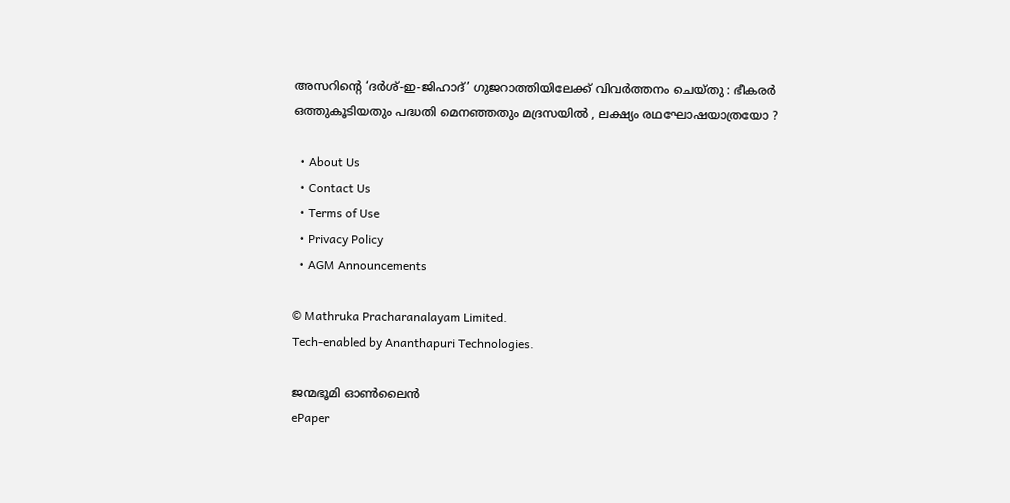അസറിന്റെ ‘ദർശ്-ഇ-ജിഹാദ്’ ഗുജറാത്തിയിലേക്ക് വിവർത്തനം ചെയ്തു : ഭീകരർ ഒത്തുകൂടിയതും പദ്ധതി മെനഞ്ഞതും മദ്രസയിൽ , ലക്ഷ്യം രഥഘോഷയാത്രയോ ?

  • About Us
  • Contact Us
  • Terms of Use
  • Privacy Policy
  • AGM Announcements

© Mathruka Pracharanalayam Limited.
Tech-enabled by Ananthapuri Technologies.

ജന്മഭൂമി ഓണ്‍ലൈന്‍
ePaper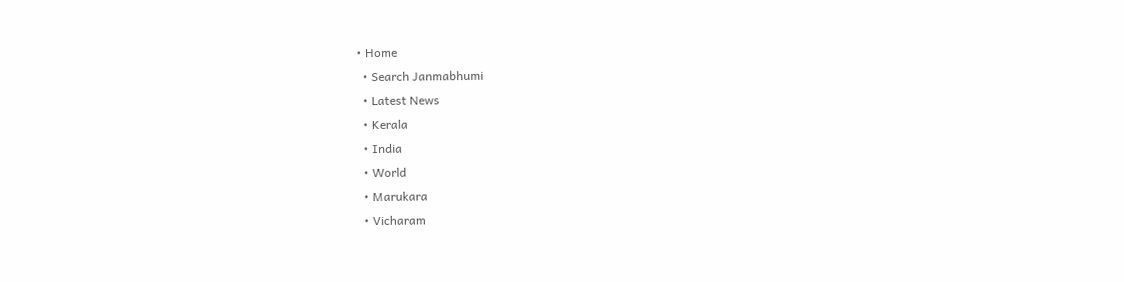• Home
  • Search Janmabhumi
  • Latest News
  • Kerala
  • India
  • World
  • Marukara
  • Vicharam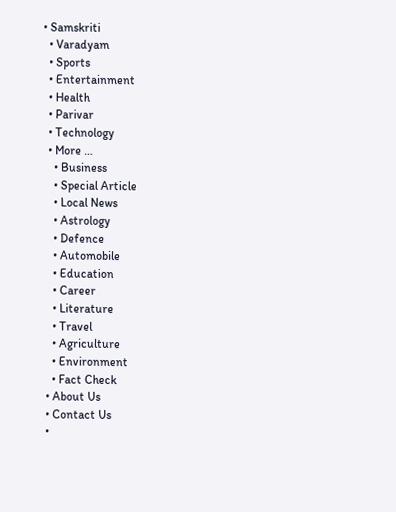• Samskriti
  • Varadyam
  • Sports
  • Entertainment
  • Health
  • Parivar
  • Technology
  • More …
    • Business
    • Special Article
    • Local News
    • Astrology
    • Defence
    • Automobile
    • Education
    • Career
    • Literature
    • Travel
    • Agriculture
    • Environment
    • Fact Check
  • About Us
  • Contact Us
  •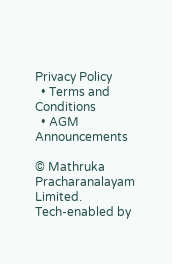Privacy Policy
  • Terms and Conditions
  • AGM Announcements

© Mathruka Pracharanalayam Limited.
Tech-enabled by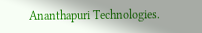Ananthapuri Technologies.